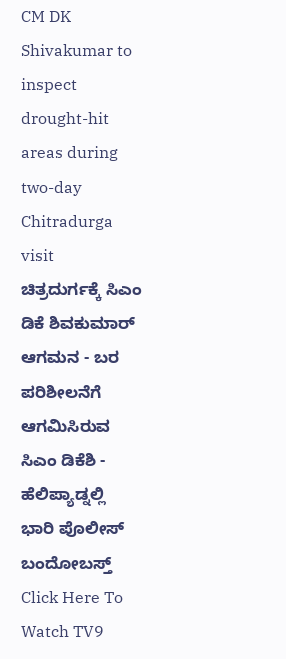CM DK Shivakumar to inspect drought-hit areas during two-day Chitradurga visit
ಚಿತ್ರದುರ್ಗಕ್ಕೆ ಸಿಎಂ ಡಿಕೆ ಶಿವಕುಮಾರ್ ಆಗಮನ - ಬರ ಪರಿಶೀಲನೆಗೆ ಆಗಮಿಸಿರುವ ಸಿಎಂ ಡಿಕೆಶಿ - ಹೆಲಿಪ್ಯಾಡ್ನಲ್ಲಿ ಭಾರಿ ಪೊಲೀಸ್ ಬಂದೋಬಸ್ತ್ Click Here To Watch TV9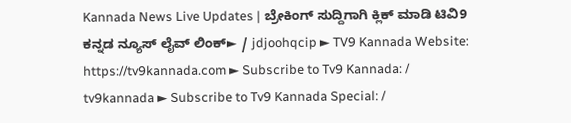Kannada News Live Updates | ಬ್ರೇಕಿಂಗ್ ಸುದ್ದಿಗಾಗಿ ಕ್ಲಿಕ್ ಮಾಡಿ ಟಿವಿ9 ಕನ್ನಡ ನ್ಯೂಸ್ ಲೈವ್ ಲಿಂಕ್► / jdjoohqcip ► TV9 Kannada Website: https://tv9kannada.com ► Subscribe to Tv9 Kannada: / tv9kannada ► Subscribe to Tv9 Kannada Special: /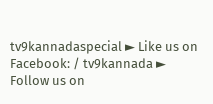tv9kannadaspecial ► Like us on Facebook: / tv9kannada ► Follow us on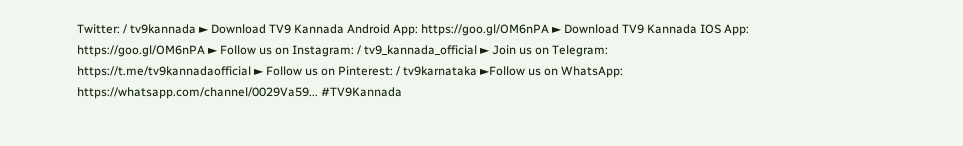Twitter: / tv9kannada ► Download TV9 Kannada Android App: https://goo.gl/OM6nPA ► Download TV9 Kannada IOS App: https://goo.gl/OM6nPA ► Follow us on Instagram: / tv9_kannada_official ► Join us on Telegram: https://t.me/tv9kannadaofficial ► Follow us on Pinterest: / tv9karnataka ►Follow us on WhatsApp: https://whatsapp.com/channel/0029Va59... #TV9Kannada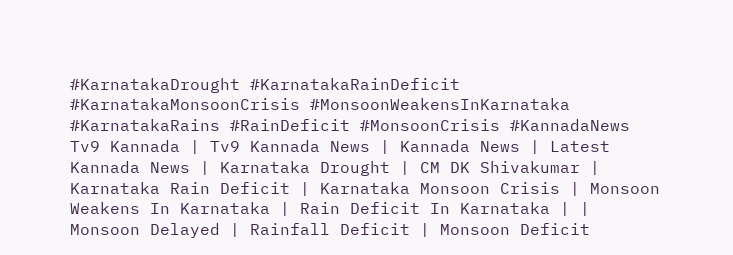#KarnatakaDrought #KarnatakaRainDeficit #KarnatakaMonsoonCrisis #MonsoonWeakensInKarnataka #KarnatakaRains #RainDeficit #MonsoonCrisis #KannadaNews Tv9 Kannada | Tv9 Kannada News | Kannada News | Latest Kannada News | Karnataka Drought | CM DK Shivakumar | Karnataka Rain Deficit | Karnataka Monsoon Crisis | Monsoon Weakens In Karnataka | Rain Deficit In Karnataka | | Monsoon Delayed | Rainfall Deficit | Monsoon Deficit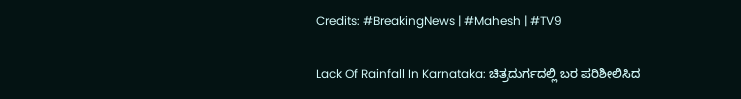Credits: #BreakingNews | #Mahesh | #TV9

Lack Of Rainfall In Karnataka: ಚಿತ್ರದುರ್ಗದಲ್ಲಿ ಬರ ಪರಿಶೀಲಿಸಿದ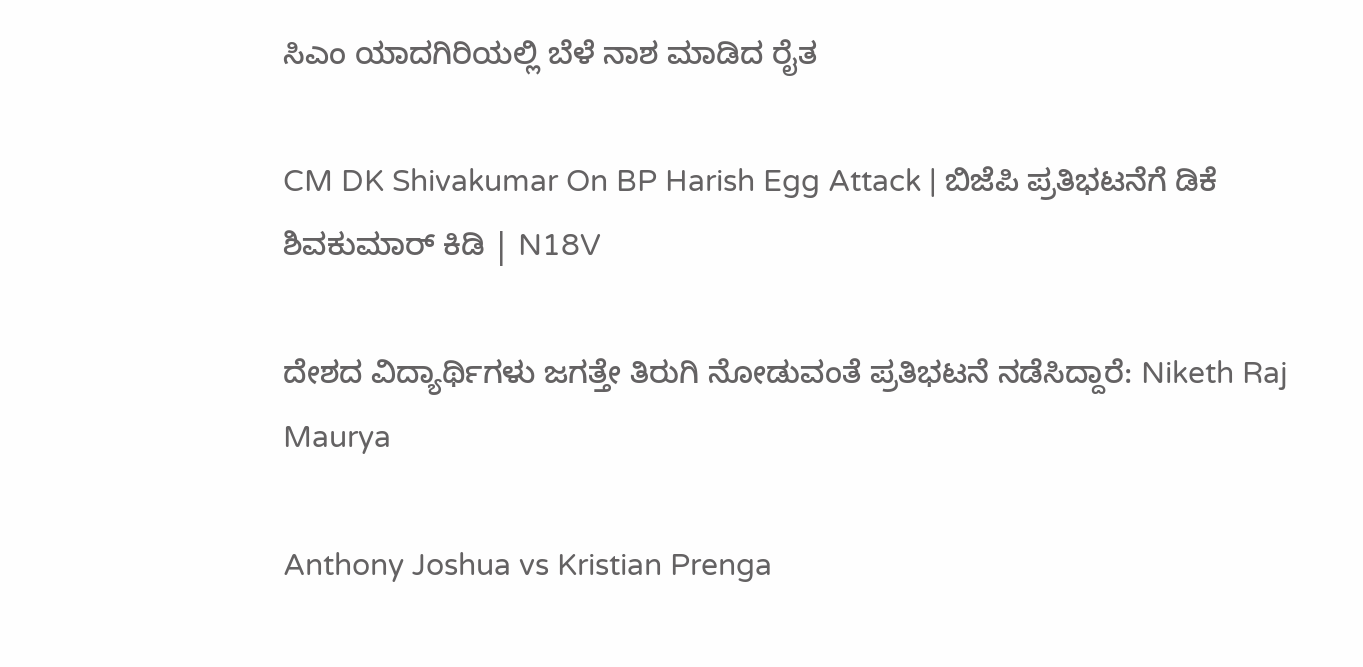ಸಿಎಂ ಯಾದಗಿರಿಯಲ್ಲಿ ಬೆಳೆ ನಾಶ ಮಾಡಿದ ರೈತ

CM DK Shivakumar On BP Harish Egg Attack | ಬಿಜೆಪಿ ಪ್ರತಿಭಟನೆಗೆ ಡಿಕೆ ಶಿವಕುಮಾರ್ ಕಿಡಿ | N18V

ದೇಶದ ವಿದ್ಯಾರ್ಥಿಗಳು ಜಗತ್ತೇ ತಿರುಗಿ ನೋಡುವಂತೆ ಪ್ರತಿಭಟನೆ ನಡೆಸಿದ್ದಾರೆ: Niketh Raj Maurya

Anthony Joshua vs Kristian Prenga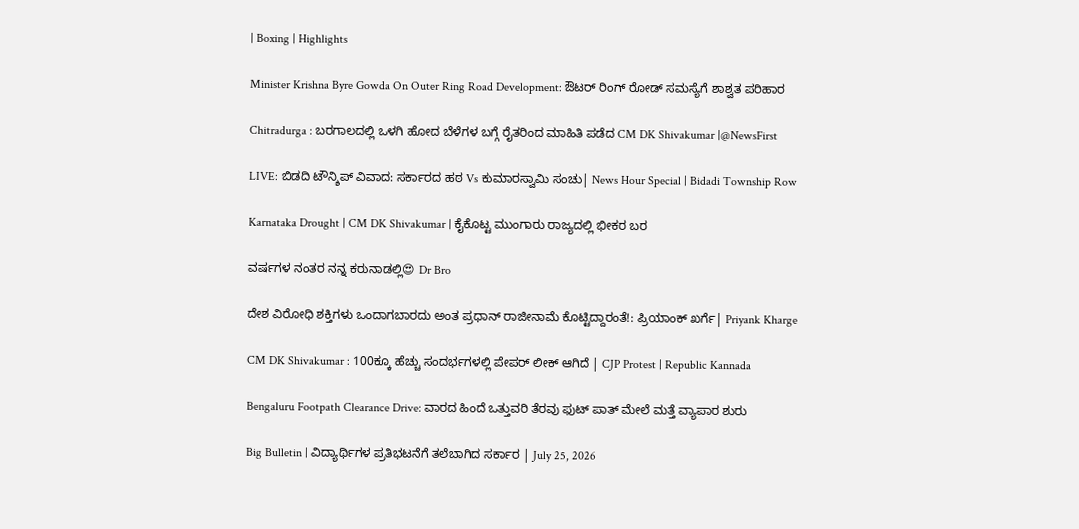| Boxing | Highlights

Minister Krishna Byre Gowda On Outer Ring Road Development: ಔಟರ್ ರಿಂಗ್ ರೋಡ್ ಸಮಸ್ಯೆಗೆ ಶಾಶ್ವತ ಪರಿಹಾರ

Chitradurga : ಬರಗಾಲದಲ್ಲಿ ಒಳಗಿ ಹೋದ ಬೆಳೆಗಳ ಬಗ್ಗೆ ರೈತರಿಂದ ಮಾಹಿತಿ ಪಡೆದ CM DK Shivakumar |@NewsFirst

LIVE: ಬಿಡದಿ ಟೌನ್ಶಿಪ್ ವಿವಾದ: ಸರ್ಕಾರದ ಹಠ Vs ಕುಮಾರಸ್ವಾಮಿ ಸಂಚು| News Hour Special | Bidadi Township Row

Karnataka Drought | CM DK Shivakumar | ಕೈಕೊಟ್ಟ ಮುಂಗಾರು ರಾಜ್ಯದಲ್ಲಿ ಭೀಕರ ಬರ

ವರ್ಷಗಳ ನಂತರ ನನ್ನ ಕರುನಾಡಲ್ಲಿ😍 Dr Bro

ದೇಶ ವಿರೋಧಿ ಶಕ್ತಿಗಳು ಒಂದಾಗಬಾರದು ಅಂತ ಪ್ರಧಾನ್ ರಾಜೀನಾಮೆ ಕೊಟ್ಟಿದ್ದಾರಂತೆ!: ಪ್ರಿಯಾಂಕ್ ಖರ್ಗೆ| Priyank Kharge

CM DK Shivakumar : 100ಕ್ಕೂ ಹೆಚ್ಚು ಸಂದರ್ಭಗಳಲ್ಲಿ ಪೇಪರ್ ಲೀಕ್ ಆಗಿದೆ | CJP Protest | Republic Kannada

Bengaluru Footpath Clearance Drive: ವಾರದ ಹಿಂದೆ ಒತ್ತುವರಿ ತೆರವು ಫುಟ್ ಪಾತ್ ಮೇಲೆ ಮತ್ತೆ ವ್ಯಾಪಾರ ಶುರು

Big Bulletin | ವಿದ್ಯಾರ್ಥಿಗಳ ಪ್ರತಿಭಟನೆಗೆ ತಲೆಬಾಗಿದ ಸರ್ಕಾರ | July 25, 2026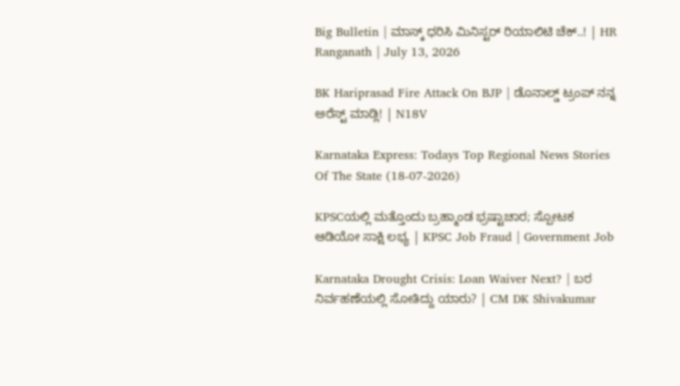Big Bulletin | ಮಾಸ್ಕ್ ಧರಿಸಿ ಮಿನಿಸ್ಟರ್ ರಿಯಾಲಿಟಿ ಚೆಕ್..! | HR Ranganath | July 13, 2026

BK Hariprasad Fire Attack On BJP | ಡೊನಾಲ್ಡ್ ಟ್ರಂಪ್ ನನ್ನ ಅರೆಸ್ಟ್ ಮಾಡ್ಲಿ! | N18V

Karnataka Express: Todays Top Regional News Stories Of The State (18-07-2026)

KPSCಯಲ್ಲಿ ಮತ್ತೊಂದು ಬ್ರಹ್ಮಾಂಡ ಭ್ರಷ್ಟಾಚಾರ; ಸ್ಪೋಟಕ ಆಡಿಯೋ ಸಾಕ್ಷಿ ಲಭ್ಯ | KPSC Job Fraud | Government Job

Karnataka Drought Crisis: Loan Waiver Next? | ಬರ ನಿರ್ವಹಣೆಯಲ್ಲಿ ಸೋತಿದ್ದು ಯಾರು? | CM DK Shivakumar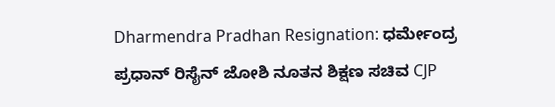Dharmendra Pradhan Resignation: ಧರ್ಮೇಂದ್ರ ಪ್ರಧಾನ್ ರಿಸೈನ್ ಜೋಶಿ ನೂತನ ಶಿಕ್ಷಣ ಸಚಿವ CJP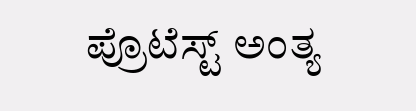ಪ್ರೊಟೆಸ್ಟ್ ಅಂತ್ಯ